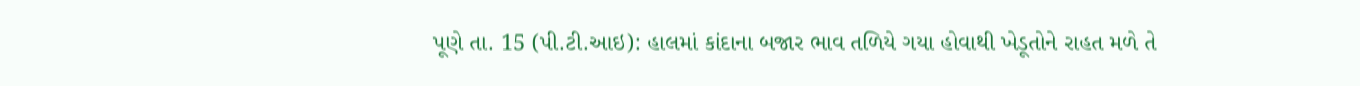પૂણે તા. 15 (પી.ટી.આઇ): હાલમાં કાંદાના બજાર ભાવ તળિયે ગયા હોવાથી ખેડૂતોને રાહત મળે તે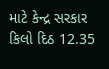માટે કેન્દ્ર સરકાર કિલો દિઠ 12.35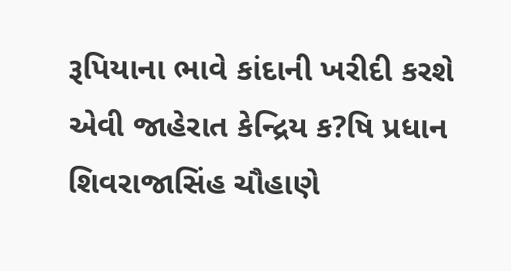રૂપિયાના ભાવે કાંદાની ખરીદી કરશે એવી જાહેરાત કેન્દ્રિય ક?ષિ પ્રધાન શિવરાજાસિંહ ચૌહાણે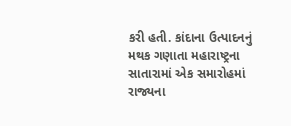કરી હતી. કાંદાના ઉત્પાદનનું મથક ગણાતા મહારાષ્ટ્રના સાતારામાં એક સમારોહમાં રાજ્યના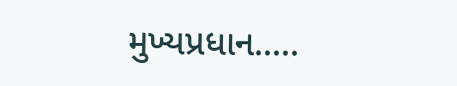મુખ્યપ્રધાન.....